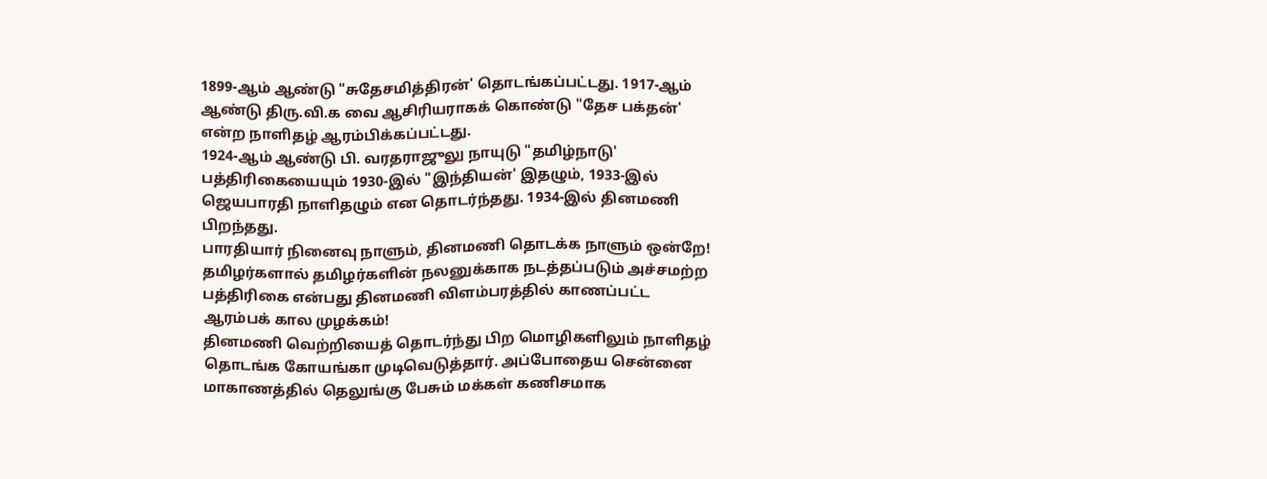1899-ஆம் ஆண்டு "சுதேசமித்திரன்' தொடங்கப்பட்டது. 1917-ஆம் ஆண்டு திரு.வி.க வை ஆசிரியராகக் கொண்டு "தேச பக்தன்' என்ற நாளிதழ் ஆரம்பிக்கப்பட்டது.
1924-ஆம் ஆண்டு பி. வரதராஜுலு நாயுடு "தமிழ்நாடு' பத்திரிகையையும் 1930-இல் "இந்தியன்' இதழும், 1933-இல் ஜெயபாரதி நாளிதழும் என தொடர்ந்தது. 1934-இல் தினமணி பிறந்தது.
பாரதியார் நினைவு நாளும், தினமணி தொடக்க நாளும் ஒன்றே!
தமிழர்களால் தமிழர்களின் நலனுக்காக நடத்தப்படும் அச்சமற்ற பத்திரிகை என்பது தினமணி விளம்பரத்தில் காணப்பட்ட ஆரம்பக் கால முழக்கம்!
தினமணி வெற்றியைத் தொடர்ந்து பிற மொழிகளிலும் நாளிதழ் தொடங்க கோயங்கா முடிவெடுத்தார். அப்போதைய சென்னை மாகாணத்தில் தெலுங்கு பேசும் மக்கள் கணிசமாக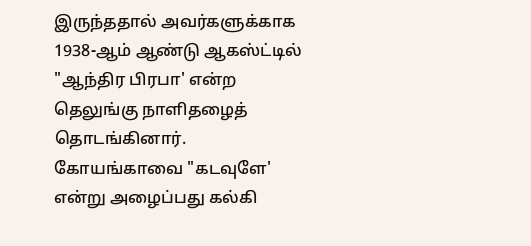இருந்ததால் அவர்களுக்காக 1938-ஆம் ஆண்டு ஆகஸ்ட்டில் "ஆந்திர பிரபா' என்ற தெலுங்கு நாளிதழைத் தொடங்கினார்.
கோயங்காவை "கடவுளே' என்று அழைப்பது கல்கி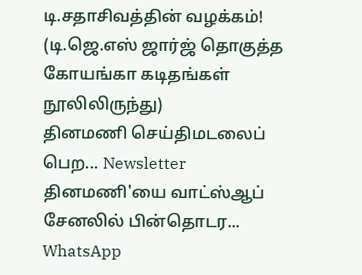டி.சதாசிவத்தின் வழக்கம்!
(டி.ஜெ.எஸ் ஜார்ஜ் தொகுத்த கோயங்கா கடிதங்கள் நூலிலிருந்து)
தினமணி செய்திமடலைப் பெற... Newsletter
தினமணி'யை வாட்ஸ்ஆப் சேனலில் பின்தொடர... WhatsApp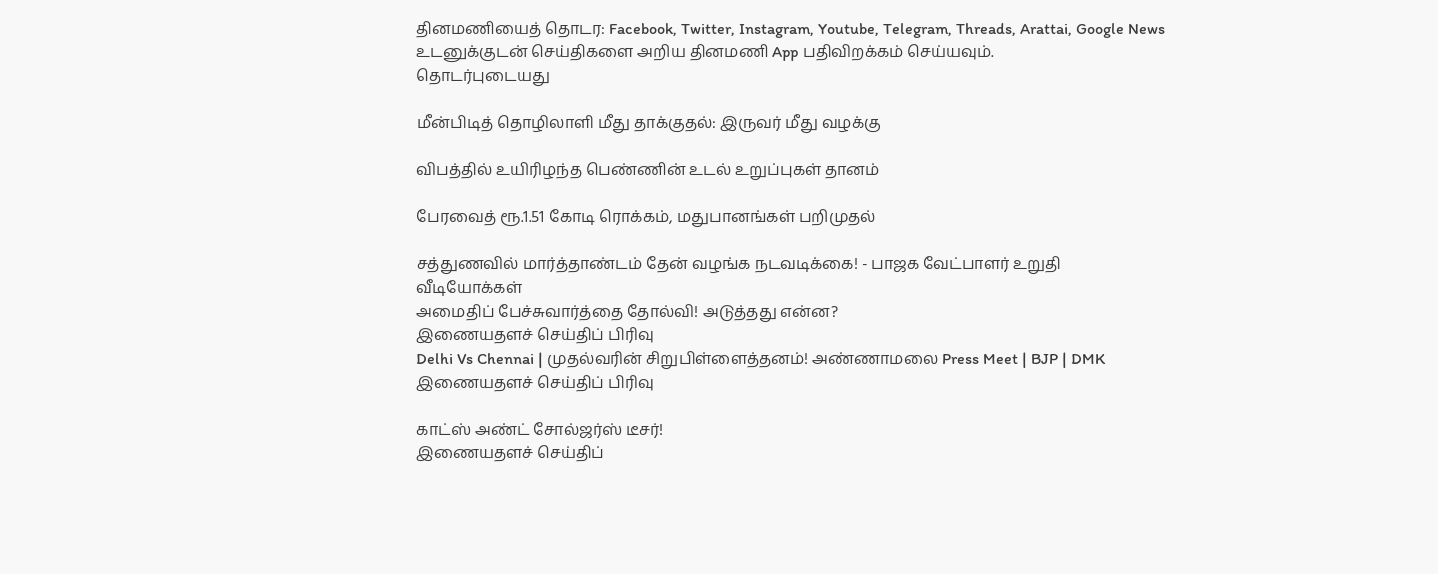தினமணியைத் தொடர: Facebook, Twitter, Instagram, Youtube, Telegram, Threads, Arattai, Google News
உடனுக்குடன் செய்திகளை அறிய தினமணி App பதிவிறக்கம் செய்யவும்.
தொடர்புடையது

மீன்பிடித் தொழிலாளி மீது தாக்குதல்: இருவர் மீது வழக்கு

விபத்தில் உயிரிழந்த பெண்ணின் உடல் உறுப்புகள் தானம்

பேரவைத் ரூ.1.51 கோடி ரொக்கம், மதுபானங்கள் பறிமுதல்

சத்துணவில் மார்த்தாண்டம் தேன் வழங்க நடவடிக்கை! - பாஜக வேட்பாளர் உறுதி
வீடியோக்கள்
அமைதிப் பேச்சுவார்த்தை தோல்வி! அடுத்தது என்ன?
இணையதளச் செய்திப் பிரிவு
Delhi Vs Chennai | முதல்வரின் சிறுபிள்ளைத்தனம்! அண்ணாமலை Press Meet | BJP | DMK
இணையதளச் செய்திப் பிரிவு

காட்ஸ் அண்ட் சோல்ஜர்ஸ் டீசர்!
இணையதளச் செய்திப்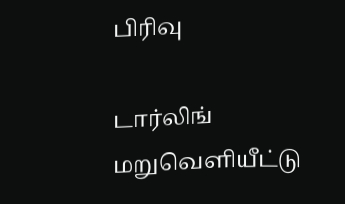பிரிவு

டார்லிங் மறுவெளியீட்டு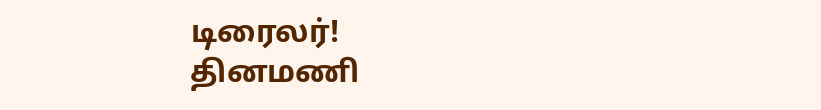டிரைலர்!
தினமணி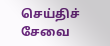செய்திச் சேவை